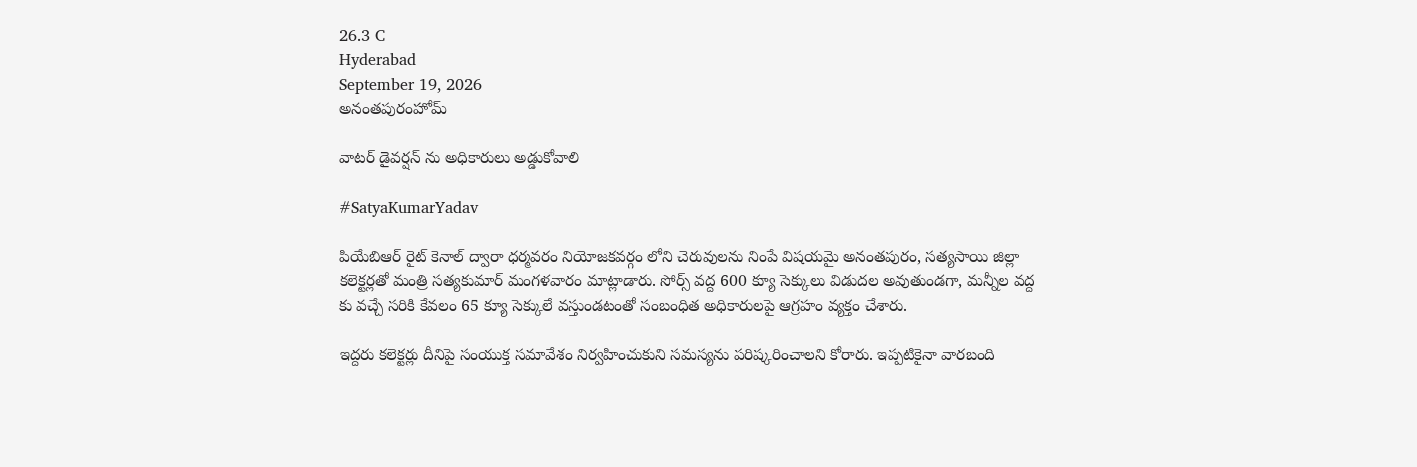26.3 C
Hyderabad
September 19, 2026
అనంతపురంహోమ్

వాటర్ డైవర్షన్ ను అధికారులు అడ్డుకోవాలి

#SatyaKumarYadav

పియేబిఆర్ రైట్ కెనాల్ ద్వారా ధర్మవరం నియోజకవర్గం లోని చెరువులను నింపే విషయమై అనంతపురం, సత్యసాయి జిల్లా కలెక్టర్లతో మంత్రి సత్యకుమార్ మంగళవారం మాట్లాడారు. సోర్స్ వద్ద 600 క్యూ సెక్కులు విడుదల అవుతుండగా, మన్నీల వద్ద కు వచ్చే సరికి కేవలం 65 క్యూ సెక్కులే వస్తుండటంతో సంబంధిత అధికారులపై ఆగ్రహం వ్యక్తం చేశారు.

ఇద్దరు కలెక్టర్లు దీనిపై సంయుక్త సమావేశం నిర్వహించుకుని సమస్యను పరిష్కరించాలని కోరారు. ఇప్పటికైనా వారబంది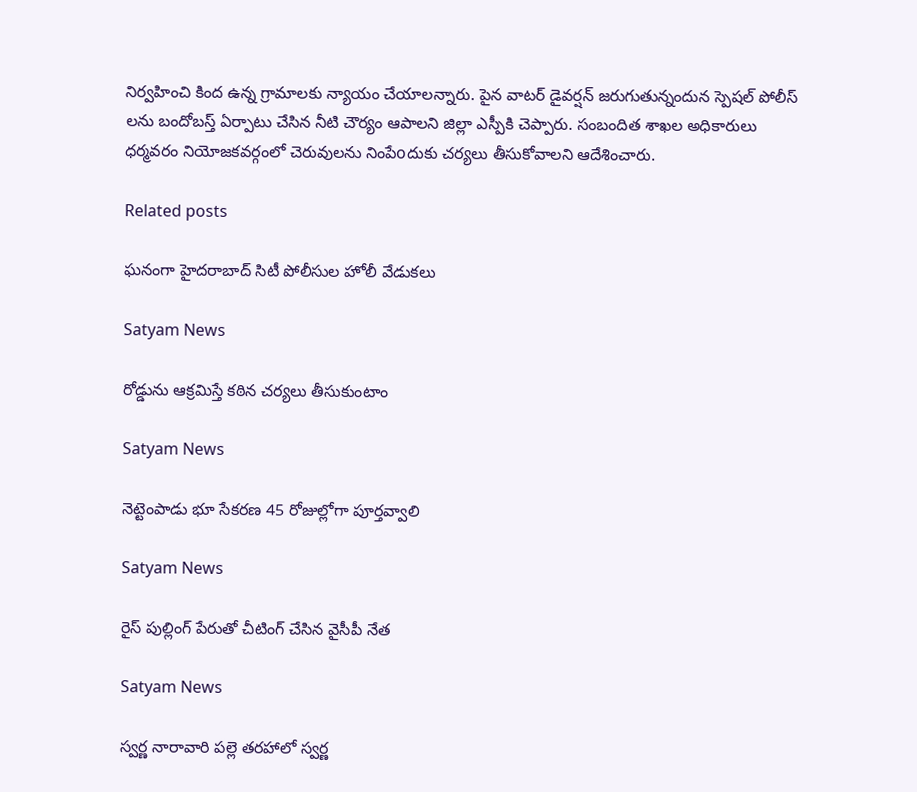నిర్వహించి కింద ఉన్న గ్రామాలకు న్యాయం చేయాలన్నారు. పైన వాటర్ డైవర్షన్ జరుగుతున్నందున స్పెషల్ పోలీస్ లను బందోబస్త్ ఏర్పాటు చేసిన నీటి చౌర్యం ఆపాలని జిల్లా ఎస్పీకి చెప్పారు. సంబందిత శాఖల అధికారులు ధర్మవరం నియోజకవర్గంలో చెరువులను నింపేoదుకు చర్యలు తీసుకోవాలని ఆదేశించారు.

Related posts

ఘనంగా హైదరాబాద్ సిటీ పోలీసుల హోలీ వేడుకలు

Satyam News

రోడ్డును ఆక్రమిస్తే కఠిన చర్యలు తీసుకుంటాం

Satyam News

నెట్టెంపాడు భూ సేకరణ 45 రోజుల్లోగా పూర్తవ్వాలి

Satyam News

రైస్ పుల్లింగ్ పేరుతో చీటింగ్ చేసిన వైసీపీ నేత

Satyam News

స్వర్ణ నారావారి పల్లె తరహాలో స్వర్ణ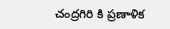చంద్రగిరి కి ప్రణాళిక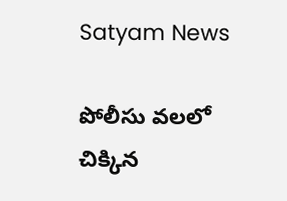Satyam News

పోలీసు వలలో చిక్కిన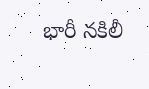భారీ నకిలీ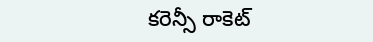కరెన్సీ రాకెట్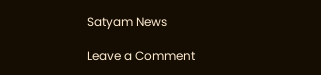Satyam News

Leave a Comment